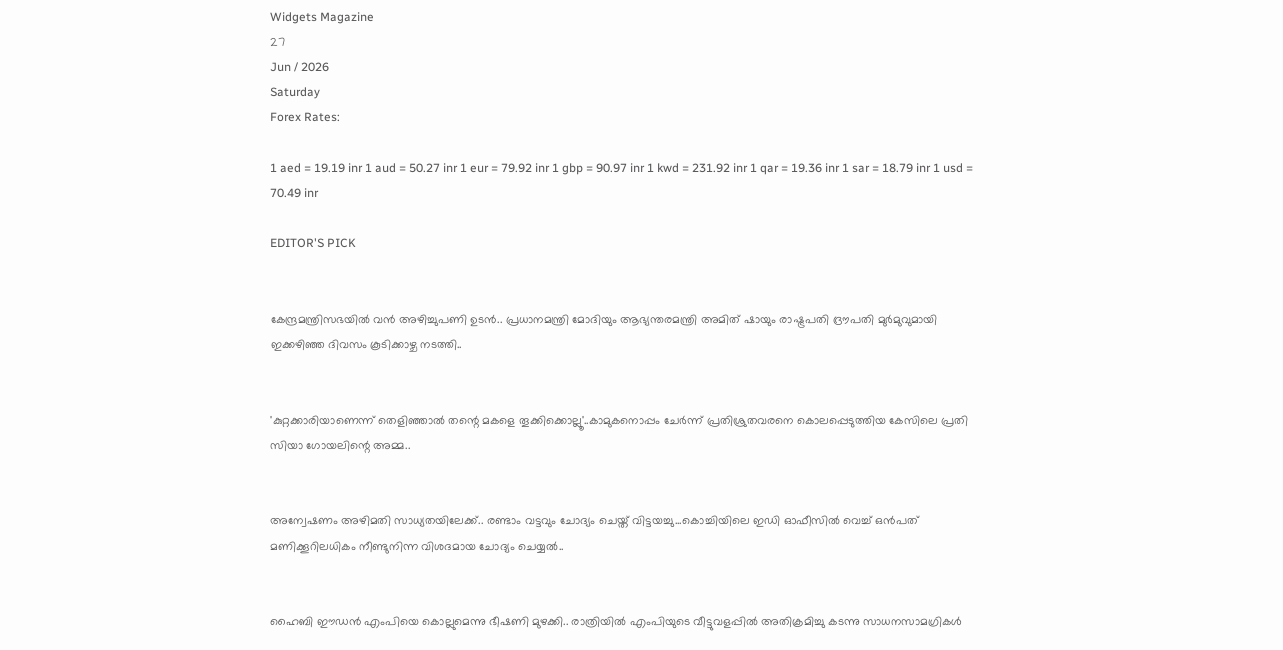Widgets Magazine
27
Jun / 2026
Saturday
Forex Rates:

1 aed = 19.19 inr 1 aud = 50.27 inr 1 eur = 79.92 inr 1 gbp = 90.97 inr 1 kwd = 231.92 inr 1 qar = 19.36 inr 1 sar = 18.79 inr 1 usd = 70.49 inr

EDITOR'S PICK


കേന്ദ്രമന്ത്രിസഭയിൽ വൻ അഴിച്ചുപണി ഉടൻ.. പ്രധാനമന്ത്രി മോദിയും ആഭ്യന്തരമന്ത്രി അമിത് ഷായും രാഷ്ട്രപതി ദ്രൗപതി മുർമുവുമായി ഇക്കഴിഞ്ഞ ദിവസം കൂടിക്കാഴ്ച നടത്തി..


'കുറ്റക്കാരിയാണെന്ന് തെളിഞ്ഞാൽ തന്റെ മകളെ തൂക്കിക്കൊല്ലൂ'..കാമുകനൊപ്പം ചേർന്ന് പ്രതിശ്രുതവരനെ കൊലപ്പെടുത്തിയ കേസിലെ പ്രതി സിയാ ഗോയലിന്റെ അമ്മ..


അന്വേഷണം അഴിമതി സാധ്യതയിലേക്ക്.. രണ്ടാം വട്ടവും ചോദ്യം ചെയ്ത് വിട്ടയച്ചു...കൊച്ചിയിലെ ഇഡി ഓഫീസില്‍ വെച്ച് ഒന്‍പത് മണിക്കൂറിലധികം നീണ്ടുനിന്ന വിശദമായ ചോദ്യം ചെയ്യൽ..


ഹൈബി ഈഡന്‍ എംപിയെ കൊല്ലുമെന്നു ഭീഷണി മുഴക്കി.. രാത്രിയില്‍ എംപിയുടെ വീട്ടുവളപ്പില്‍ അതിക്രമിച്ചു കടന്നു സാധനസാമഗ്രികള്‍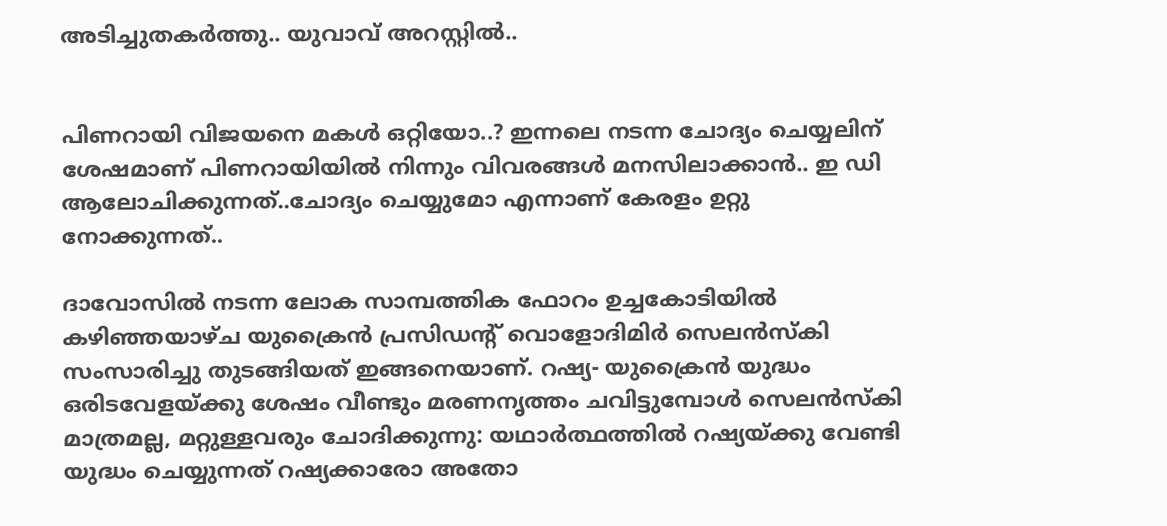അടിച്ചുതകര്‍ത്തു.. യുവാവ് അറസ്റ്റില്‍..


പിണറായി വിജയനെ മകൾ ഒറ്റിയോ..? ഇന്നലെ നടന്ന ചോദ്യം ചെയ്യലിന് ശേഷമാണ് പിണറായിയിൽ നിന്നും വിവരങ്ങൾ മനസിലാക്കാൻ.. ഇ ഡി ആലോചിക്കുന്നത്..ചോദ്യം ചെയ്യുമോ എന്നാണ് കേരളം ഉറ്റു നോക്കുന്നത്..

ദാവോസില്‍ നടന്ന ലോക സാമ്പത്തിക ഫോറം ഉച്ചകോടിയില്‍ കഴിഞ്ഞയാഴ്ച യുക്രൈന്‍ പ്രസിഡന്റ് വൊളോദിമിര്‍ സെലന്‍സ്‌കി സംസാരിച്ചു തുടങ്ങിയത് ഇങ്ങനെയാണ്. റഷ്യ- യുക്രൈന്‍ യുദ്ധം ഒരിടവേളയ്ക്കു ശേഷം വീണ്ടും മരണനൃത്തം ചവിട്ടുമ്പോള്‍ സെലന്‍സ്‌കി മാത്രമല്ല, മറ്റുള്ളവരും ചോദിക്കുന്നു: യഥാര്‍ത്ഥത്തില്‍ റഷ്യയ്ക്കു വേണ്ടി യുദ്ധം ചെയ്യുന്നത് റഷ്യക്കാരോ അതോ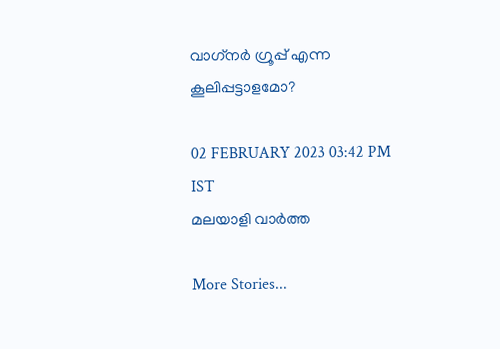വാഗ്‌നര്‍ ഗ്രൂപ്പ് എന്ന കൂലിപ്പട്ടാളമോ?

02 FEBRUARY 2023 03:42 PM IST
മലയാളി വാര്‍ത്ത

More Stories...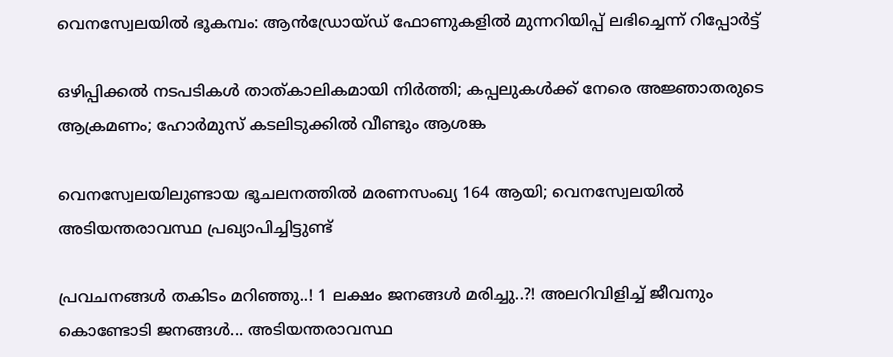വെനസ്വേലയില്‍ ഭൂകമ്പം: ആന്‍ഡ്രോയ്ഡ് ഫോണുകളില്‍ മുന്നറിയിപ്പ് ലഭിച്ചെന്ന് റിപ്പോര്‍ട്ട്

ഒഴിപ്പിക്കൽ നടപടികൾ താത്കാലികമായി നിർത്തി; കപ്പലുകൾക്ക് നേരെ അജ്ഞാതരുടെ ആക്രമണം; ഹോർമുസ് കടലിടുക്കിൽ വീണ്ടും ആശങ്ക

വെനസ്വേലയിലുണ്ടായ ഭൂചലനത്തില്‍ മരണസംഖ്യ 164 ആയി; വെനസ്വേലയില്‍ അടിയന്തരാവസ്ഥ പ്രഖ്യാപിച്ചിട്ടുണ്ട്

പ്രവചനങ്ങൾ തകിടം മറിഞ്ഞു..! 1 ലക്ഷം ജനങ്ങള്‍ മരിച്ചു..?! അലറിവിളിച്ച് ജീവനും കൊണ്ടോടി ജനങ്ങള്‍... അടിയന്തരാവസ്ഥ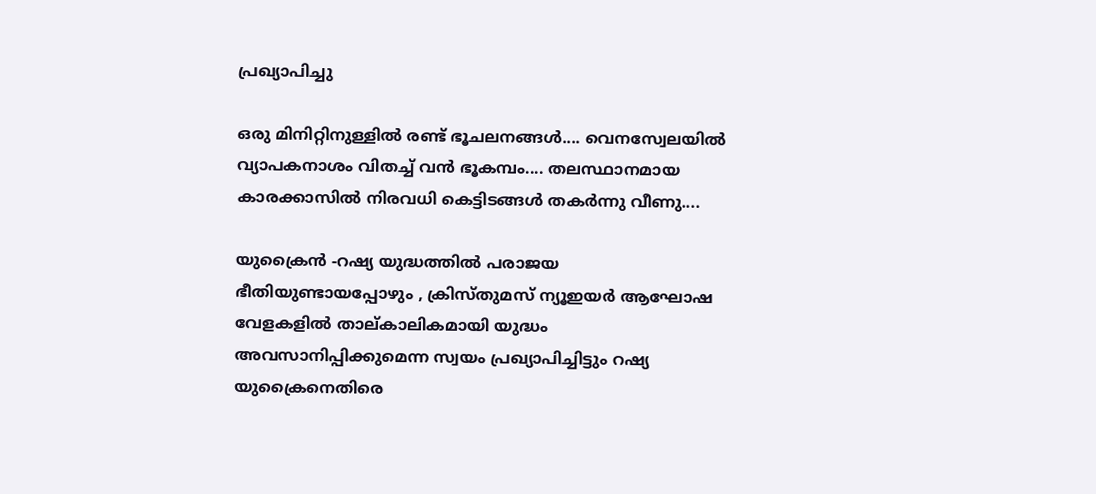പ്രഖ്യാപിച്ചു

ഒരു മിനിറ്റിനുള്ളില്‍ രണ്ട് ഭൂചലനങ്ങൾ.... വെനസ്വേലയില്‍ വ്യാപകനാശം വിതച്ച് വന്‍ ഭൂകമ്പം.... തലസ്ഥാനമായ കാരക്കാസില്‍ നിരവധി കെട്ടിടങ്ങള്‍ തകര്‍ന്നു വീണു....

യുക്രൈന്‍ -റഷ്യ യുദ്ധത്തില്‍ പരാജയ ഭീതിയുണ്ടായപ്പോഴും , ക്രിസ്തുമസ് ന്യൂഇയര്‍ ആഘോഷ വേളകളില്‍ താല്കാലികമായി യുദ്ധം അവസാനിപ്പിക്കുമെന്ന സ്വയം പ്രഖ്യാപിച്ചിട്ടും റഷ്യ യുക്രൈനെതിരെ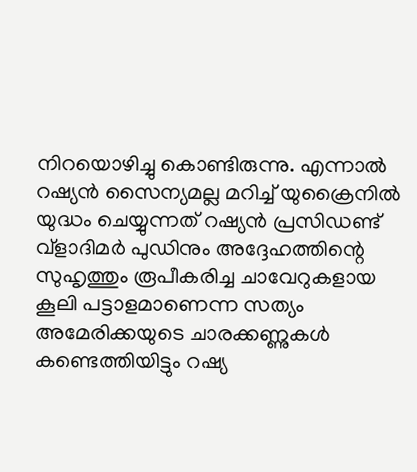നിറയൊഴിച്ചു കൊണ്ടിരുന്നു. എന്നാല്‍ റഷ്യന്‍ സൈന്യമല്ല മറിച്ച് യുക്രൈനില്‍ യുദ്ധം ചെയ്യുന്നത് റഷ്യന്‍ പ്രസിഡണ്ട് വ്‌ളാദിമര്‍ പുഡിനും അദ്ദേഹത്തിന്റെ സുഹൃത്തും രൂപീകരിച്ച ചാവേറുകളായ കൂലി പട്ടാളമാണെന്ന സത്യം അമേരിക്കയുടെ ചാരക്കണ്ണുകള്‍ കണ്ടെത്തിയിട്ടും റഷ്യ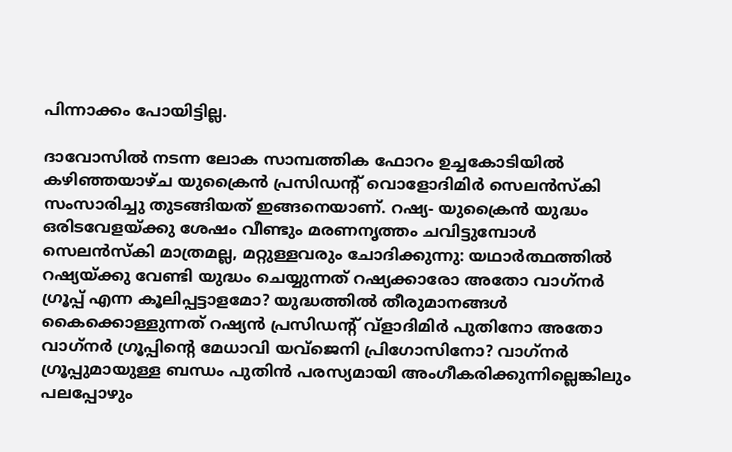പിന്നാക്കം പോയിട്ടില്ല.

ദാവോസില്‍ നടന്ന ലോക സാമ്പത്തിക ഫോറം ഉച്ചകോടിയില്‍ കഴിഞ്ഞയാഴ്ച യുക്രൈന്‍ പ്രസിഡന്റ് വൊളോദിമിര്‍ സെലന്‍സ്‌കി സംസാരിച്ചു തുടങ്ങിയത് ഇങ്ങനെയാണ്. റഷ്യ- യുക്രൈന്‍ യുദ്ധം ഒരിടവേളയ്ക്കു ശേഷം വീണ്ടും മരണനൃത്തം ചവിട്ടുമ്പോള്‍ സെലന്‍സ്‌കി മാത്രമല്ല, മറ്റുള്ളവരും ചോദിക്കുന്നു: യഥാര്‍ത്ഥത്തില്‍ റഷ്യയ്ക്കു വേണ്ടി യുദ്ധം ചെയ്യുന്നത് റഷ്യക്കാരോ അതോ വാഗ്‌നര്‍ ഗ്രൂപ്പ് എന്ന കൂലിപ്പട്ടാളമോ? യുദ്ധത്തില്‍ തീരുമാനങ്ങള്‍ കൈക്കൊള്ളുന്നത് റഷ്യന്‍ പ്രസിഡന്റ് വ്ളാദിമിര്‍ പുതിനോ അതോ വാഗ്‌നര്‍ ഗ്രൂപ്പിന്റെ മേധാവി യവ്ജെനി പ്രിഗോസിനോ? വാഗ്‌നര്‍ ഗ്രൂപ്പുമായുള്ള ബന്ധം പുതിന്‍ പരസ്യമായി അംഗീകരിക്കുന്നില്ലെങ്കിലും പലപ്പോഴും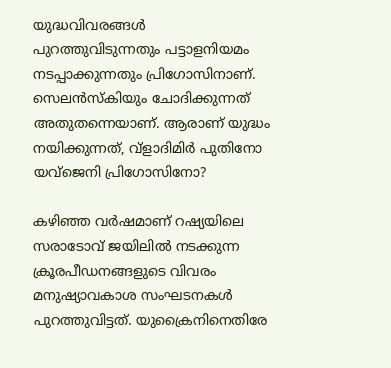യുദ്ധവിവരങ്ങള്‍ പുറത്തുവിടുന്നതും പട്ടാളനിയമം നടപ്പാക്കുന്നതും പ്രിഗോസിനാണ്. സെലന്‍സ്‌കിയും ചോദിക്കുന്നത് അതുതന്നെയാണ്. ആരാണ് യുദ്ധം നയിക്കുന്നത്, വ്ളാദിമിര്‍ പുതിനോ യവ്ജെനി പ്രിഗോസിനോ?

കഴിഞ്ഞ വര്‍ഷമാണ് റഷ്യയിലെ സരാടോവ് ജയിലില്‍ നടക്കുന്ന ക്രൂരപീഡനങ്ങളുടെ വിവരം മനുഷ്യാവകാശ സംഘടനകള്‍ പുറത്തുവിട്ടത്. യുക്രൈനിനെതിരേ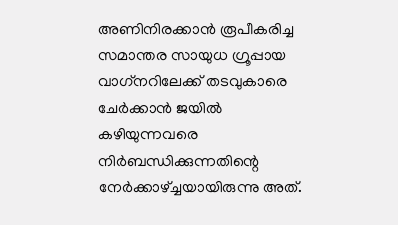അണിനിരക്കാന്‍ രൂപീകരിച്ച സമാന്തര സായുധ ഗ്രൂപ്പായ വാഗ്‌നറിലേക്ക് തടവുകാരെ ചേര്‍ക്കാന്‍ ജയില്‍ കഴിയുന്നവരെ നിര്‍ബന്ധിക്കുന്നതിന്റെ നേര്‍ക്കാഴ്ച്ചയായിരുന്നു അത്.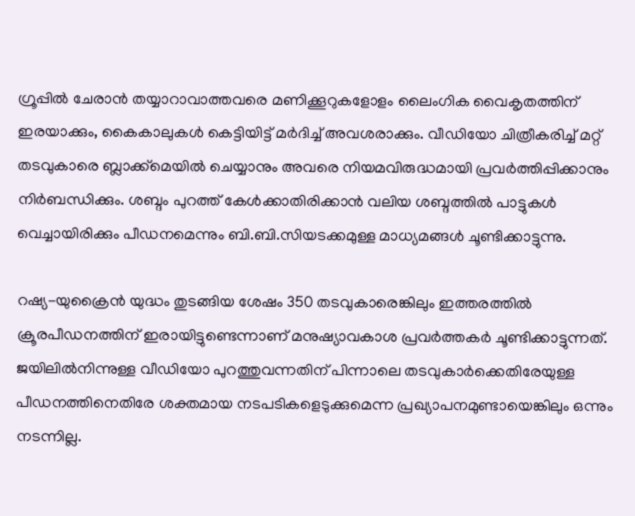ഗ്രൂപ്പില്‍ ചേരാന്‍ തയ്യാറാവാത്തവരെ മണിക്കൂറുകളോളം ലൈംഗിക വൈകൃതത്തിന് ഇരയാക്കും, കൈകാലുകള്‍ കെട്ടിയിട്ട് മര്‍ദിച്ച് അവശരാക്കും. വീഡിയോ ചിത്രീകരിച്ച് മറ്റ് തടവുകാരെ ബ്ലാക്ക്മെയില്‍ ചെയ്യാനും അവരെ നിയമവിരുദ്ധമായി പ്രവര്‍ത്തിപ്പിക്കാനും നിര്‍ബന്ധിക്കും. ശബ്ദം പുറത്ത് കേള്‍ക്കാതിരിക്കാന്‍ വലിയ ശബ്ദത്തില്‍ പാട്ടുകള്‍ വെച്ചായിരിക്കും പീഡനമെന്നും ബി.ബി.സിയടക്കമുള്ള മാധ്യമങ്ങള്‍ ചൂണ്ടിക്കാട്ടുന്നു.

റഷ്യ-യുക്രൈന്‍ യുദ്ധം തുടങ്ങിയ ശേഷം 350 തടവുകാരെങ്കിലും ഇത്തരത്തില്‍ ക്രൂരപീഡനത്തിന് ഇരായിട്ടുണ്ടെന്നാണ് മനുഷ്യാവകാശ പ്രവര്‍ത്തകര്‍ ചൂണ്ടിക്കാട്ടുന്നത്. ജയിലില്‍നിന്നുള്ള വീഡിയോ പുറത്തുവന്നതിന് പിന്നാലെ തടവുകാര്‍ക്കെതിരേയുള്ള പീഡനത്തിനെതിരേ ശക്തമായ നടപടികളെടുക്കുമെന്ന പ്രഖ്യാപനമുണ്ടായെങ്കിലും ഒന്നും നടന്നില്ല.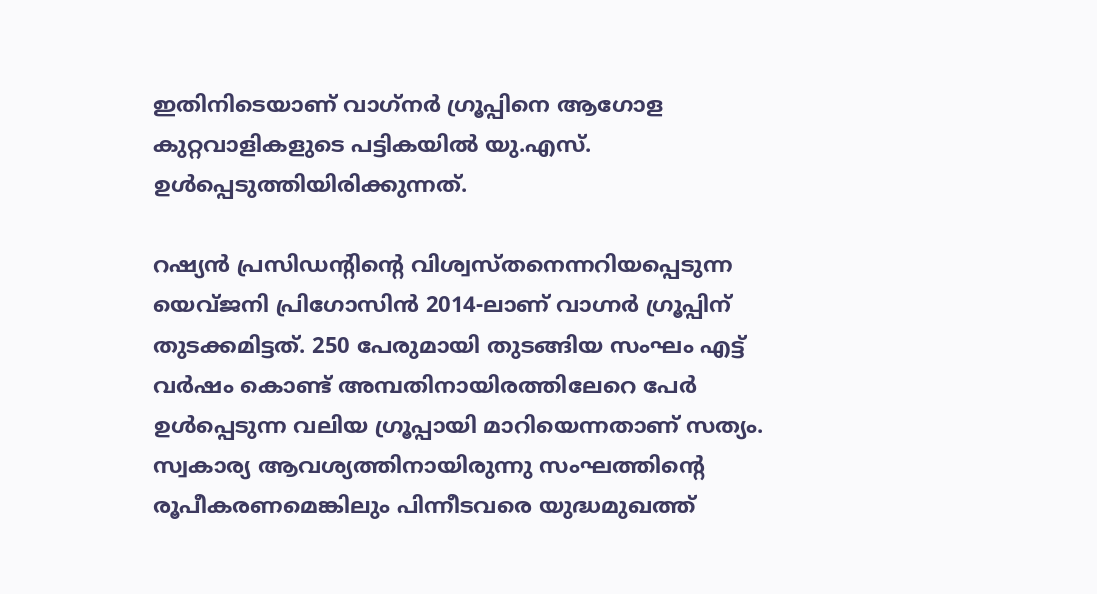ഇതിനിടെയാണ് വാഗ്‌നര്‍ ഗ്രൂപ്പിനെ ആഗോള കുറ്റവാളികളുടെ പട്ടികയില്‍ യു.എസ്. ഉള്‍പ്പെടുത്തിയിരിക്കുന്നത്.

റഷ്യന്‍ പ്രസിഡന്റിന്റെ വിശ്വസ്തനെന്നറിയപ്പെടുന്ന യെവ്ജനി പ്രിഗോസിന്‍ 2014-ലാണ് വാഗ്നര്‍ ഗ്രൂപ്പിന് തുടക്കമിട്ടത്. 250 പേരുമായി തുടങ്ങിയ സംഘം എട്ട് വര്‍ഷം കൊണ്ട് അമ്പതിനായിരത്തിലേറെ പേര്‍ ഉള്‍പ്പെടുന്ന വലിയ ഗ്രൂപ്പായി മാറിയെന്നതാണ് സത്യം. സ്വകാര്യ ആവശ്യത്തിനായിരുന്നു സംഘത്തിന്റെ രൂപീകരണമെങ്കിലും പിന്നീടവരെ യുദ്ധമുഖത്ത്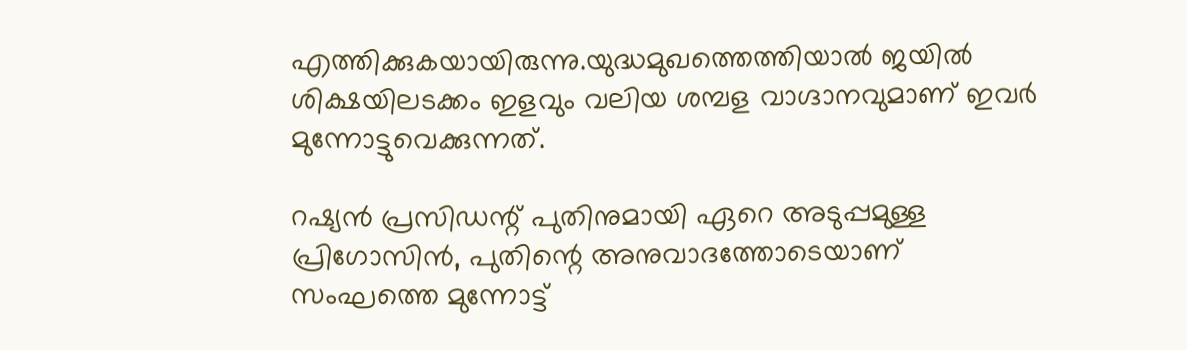എത്തിക്കുകയായിരുന്നു.യുദ്ധമുഖത്തെത്തിയാല്‍ ജയില്‍ ശിക്ഷയിലടക്കം ഇളവും വലിയ ശമ്പള വാഗ്ദാനവുമാണ് ഇവര്‍ മുന്നോട്ടുവെക്കുന്നത്.

റഷ്യന്‍ പ്രസിഡന്റ് പുതിനുമായി ഏറെ അടുപ്പമുള്ള പ്രിഗോസിന്‍, പുതിന്റെ അനുവാദത്തോടെയാണ് സംഘത്തെ മുന്നോട്ട്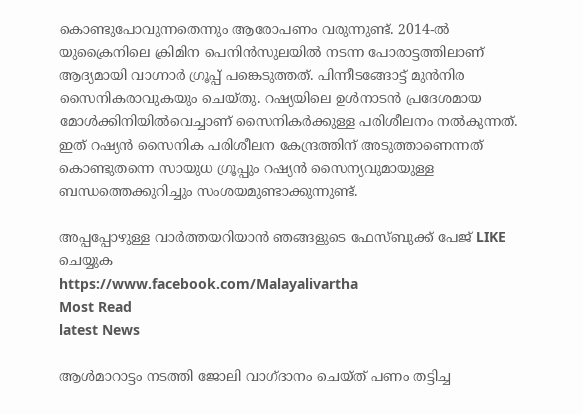കൊണ്ടുപോവുന്നതെന്നും ആരോപണം വരുന്നുണ്ട്. 2014-ല്‍ യുക്രൈനിലെ ക്രിമിന പെനിന്‍സുലയില്‍ നടന്ന പോരാട്ടത്തിലാണ് ആദ്യമായി വാഗ്നാര്‍ ഗ്രൂപ്പ് പങ്കെടുത്തത്. പിന്നീടങ്ങോട്ട് മുന്‍നിര സൈനികരാവുകയും ചെയ്തു. റഷ്യയിലെ ഉള്‍നാടന്‍ പ്രദേശമായ മോള്‍ക്കിനിയില്‍വെച്ചാണ് സൈനികര്‍ക്കുള്ള പരിശീലനം നല്‍കുന്നത്. ഇത് റഷ്യന്‍ സൈനിക പരിശീലന കേന്ദ്രത്തിന് അടുത്താണെന്നത് കൊണ്ടുതന്നെ സായുധ ഗ്രൂപ്പും റഷ്യന്‍ സൈന്യവുമായുള്ള ബന്ധത്തെക്കുറിച്ചും സംശയമുണ്ടാക്കുന്നുണ്ട്.

അപ്പപ്പോഴുള്ള വാര്‍ത്തയറിയാന്‍ ഞങ്ങളുടെ ഫേസ്‌ബുക്ക്‌ പേജ് LIKE ചെയ്യുക
https://www.facebook.com/Malayalivartha
Most Read
latest News

ആള്‍മാറാട്ടം നടത്തി ജോലി വാഗ്ദാനം ചെയ്ത് പണം തട്ടിച്ച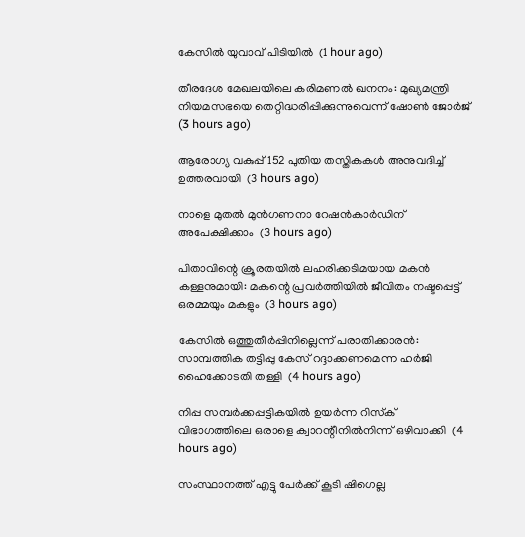കേസില്‍ യുവാവ് പിടിയില്‍  (1 hour ago)

തീരദേശ മേഖലയിലെ കരിമണല്‍ ഖനനം: മുഖ്യമന്ത്രി നിയമസഭയെ തെറ്റിദ്ധരിപ്പിക്കുന്നുവെന്ന് ഷോണ്‍ ജോര്‍ജ്  (3 hours ago)

ആരോഗ്യ വകുപ്പ് 152 പുതിയ തസ്തികകള്‍ അനുവദിച്ച് ഉത്തരവായി  (3 hours ago)

നാളെ മുതല്‍ മുന്‍ഗണനാ റേഷന്‍കാര്‍ഡിന് അപേക്ഷിക്കാം  (3 hours ago)

പിതാവിന്റെ ക്രൂരതയില്‍ ലഹരിക്കടിമയായ മകന്‍ കള്ളനുമായി: മകന്റെ പ്രവര്‍ത്തിയില്‍ ജീവിതം നഷ്ടപ്പെട്ട് ഒരമ്മയും മകളും  (3 hours ago)

കേസില്‍ ഒത്തുതീര്‍പ്പിനില്ലെന്ന് പരാതിക്കാരന്‍: സാമ്പത്തിക തട്ടിപ്പു കേസ് റദ്ദാക്കണമെന്ന ഹര്‍ജി ഹൈക്കോടതി തള്ളി  (4 hours ago)

നിപ്പ സമ്പര്‍ക്കപ്പട്ടികയില്‍ ഉയര്‍ന്ന റിസ്‌ക് വിഭാഗത്തിലെ ഒരാളെ ക്വാറന്റീനില്‍നിന്ന് ഒഴിവാക്കി  (4 hours ago)

സംസ്ഥാനത്ത് എട്ടു പേര്‍ക്ക് കൂടി ഷിഗെല്ല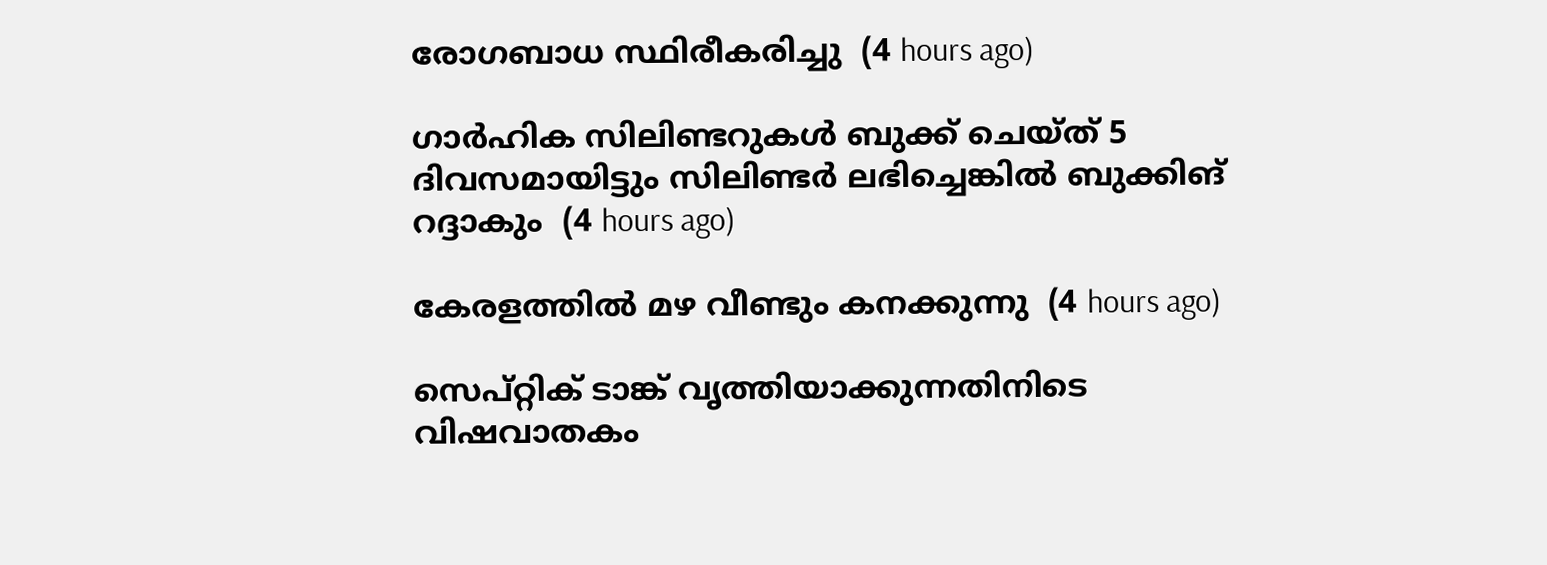രോഗബാധ സ്ഥിരീകരിച്ചു  (4 hours ago)

ഗാര്‍ഹിക സിലിണ്ടറുകള്‍ ബുക്ക് ചെയ്ത് 5 ദിവസമായിട്ടും സിലിണ്ടര്‍ ലഭിച്ചെങ്കില്‍ ബുക്കിങ് റദ്ദാകും  (4 hours ago)

കേരളത്തില്‍ മഴ വീണ്ടും കനക്കുന്നു  (4 hours ago)

സെപ്റ്റിക് ടാങ്ക് വൃത്തിയാക്കുന്നതിനിടെ വിഷവാതകം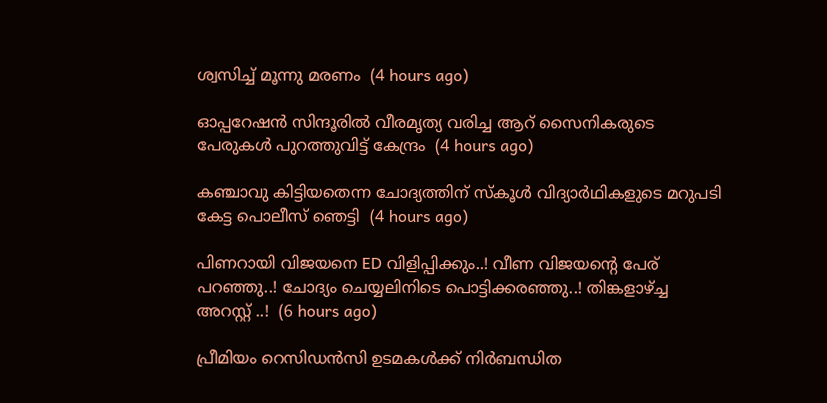ശ്വസിച്ച് മൂന്നു മരണം  (4 hours ago)

ഓപ്പറേഷന്‍ സിന്ദൂരില്‍ വീരമൃത്യ വരിച്ച ആറ് സൈനികരുടെ പേരുകള്‍ പുറത്തുവിട്ട് കേന്ദ്രം  (4 hours ago)

കഞ്ചാവു കിട്ടിയതെന്ന ചോദ്യത്തിന് സ്‌കൂള്‍ വിദ്യാര്‍ഥികളുടെ മറുപടി കേട്ട പൊലീസ് ഞെട്ടി  (4 hours ago)

പിണറായി വിജയനെ ED വിളിപ്പിക്കും..! വീണ വിജയന്റെ പേര് പറഞ്ഞു..! ചോദ്യം ചെയ്യലിനിടെ പൊട്ടിക്കരഞ്ഞു..! തിങ്കളാഴ്ച്ച അറസ്റ്റ് ..!  (6 hours ago)

പ്രീമിയം റെസിഡൻസി ഉടമകൾക്ക് നിർബന്ധിത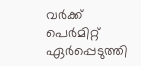വർക്ക് പെർമിറ്റ് ഏർപ്പെടുത്തി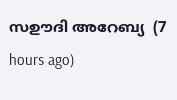സഊദി അറേബ്യ  (7 hours ago)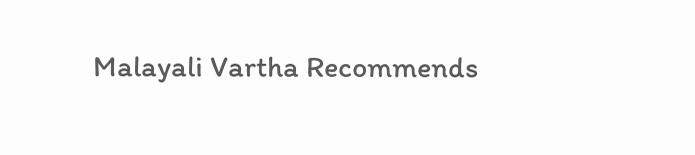Malayali Vartha Recommends